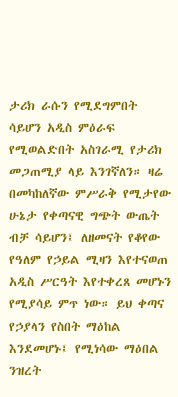ታሪክ ራሱን የሚደግምበት ሳይሆን አዲስ ምዕራፍ የሚወልድበት አስገራሚ የታሪክ መጋጠሚያ ላይ እንገኛለን። ዛሬ በመካከለኛው ምሥራቅ የሚታየው ሁኔታ የቀጣናዊ ግጭት ውጤት ብቻ ሳይሆን፤ ለዘመናት የቆየው የዓለም የኃይል ሚዛን እየተናወጠ አዲስ ሥርዓት እየተቀረጸ መሆኑን የሚያሳይ ምጥ ነው። ይህ ቀጣና የኃያላን የስበት ማዕከል እንደመሆኑ፤ የሚነሳው ማዕበል ንዝረት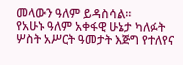መላውን ዓለም ይዳስሳል።
የአሁኑ ዓለም አቀፋዊ ሁኔታ ካለፉት ሦስት አሥርት ዓመታት እጅግ የተለየና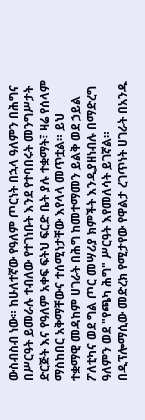ውስብስብ ነው። ከሁለተኛው የዓለም ጦርነት በኋላ ዓለምን በሕግና በሥርዓት ይመራሉ ተብለው የተገነቡት እንደ የተባበሩት መንግሥታት ድርጅት እና የዓለም አቀፍ ፍትህ ፍርድ ቤት ያሉ ተቋማት፣ ዛሬ የሰላም ማስከበር አቅማቸውና ተሰሚነታቸው እየላላ መጥቷል። ይህ ተቋማዊ መዳከም ሀገራት በሕግ ከመተማመን ይልቅ ወደ ኃይል ፖለቲካና ወደ ግል ጦር መሣሪያ ክምችት እንዲያዘነብሉ በማድረግ ዓለምን ወደ "የጫካ ሕግ" ሥርዓት እየመለሳት ይገኛል።
በዲፕሎማሲው መድረክ የሚታየው የዋልታ ረገጥነት ሀገራት በአንዱ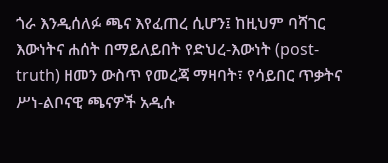ጎራ እንዲሰለፉ ጫና እየፈጠረ ሲሆን፤ ከዚህም ባሻገር እውነትና ሐሰት በማይለይበት የድህረ-እውነት (post-truth) ዘመን ውስጥ የመረጃ ማዛባት፣ የሳይበር ጥቃትና ሥነ-ልቦናዊ ጫናዎች አዲሱ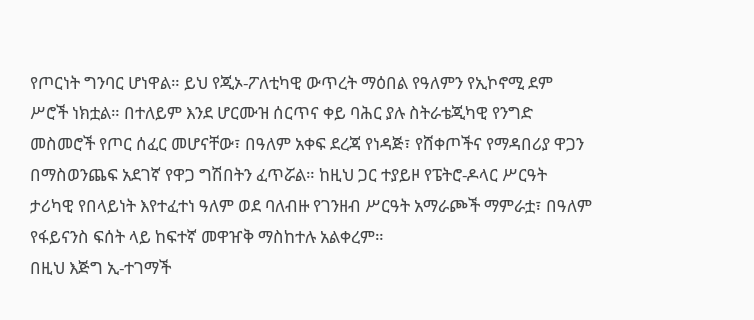የጦርነት ግንባር ሆነዋል። ይህ የጂኦ-ፖለቲካዊ ውጥረት ማዕበል የዓለምን የኢኮኖሚ ደም ሥሮች ነክቷል። በተለይም እንደ ሆርሙዝ ሰርጥና ቀይ ባሕር ያሉ ስትራቴጂካዊ የንግድ መስመሮች የጦር ሰፈር መሆናቸው፣ በዓለም አቀፍ ደረጃ የነዳጅ፣ የሸቀጦችና የማዳበሪያ ዋጋን በማስወንጨፍ አደገኛ የዋጋ ግሽበትን ፈጥሯል። ከዚህ ጋር ተያይዞ የፔትሮ-ዶላር ሥርዓት ታሪካዊ የበላይነት እየተፈተነ ዓለም ወደ ባለብዙ የገንዘብ ሥርዓት አማራጮች ማምራቷ፣ በዓለም የፋይናንስ ፍሰት ላይ ከፍተኛ መዋዠቅ ማስከተሉ አልቀረም።
በዚህ እጅግ ኢ-ተገማች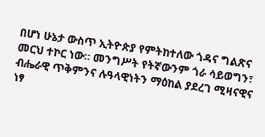በሆነ ሁኔታ ውስጥ ኢትዮጵያ የምትከተለው ጎዳና ግልጽና መርህ ተኮር ነው። መንግሥት የትኛውንም ጎራ ሳይወግን፣ ብሔራዊ ጥቅምንና ሉዓላዊነትን ማዕከል ያደረገ ሚዛናዊና ነፃ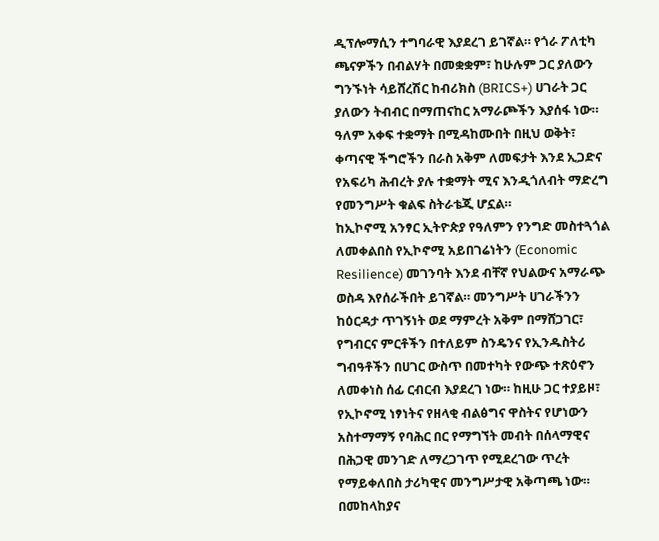ዲፕሎማሲን ተግባራዊ እያደረገ ይገኛል። የጎራ ፖለቲካ ጫናዎችን በብልሃት በመቋቋም፣ ከሁሉም ጋር ያለውን ግንኙነት ሳይሸረሽር ከብሪክስ (BRICS+) ሀገራት ጋር ያለውን ትብብር በማጠናከር አማራጮችን እያሰፋ ነው። ዓለም አቀፍ ተቋማት በሚዳከሙበት በዚህ ወቅት፣ ቀጣናዊ ችግሮችን በራስ አቅም ለመፍታት እንደ ኢጋድና የአፍሪካ ሕብረት ያሉ ተቋማት ሚና እንዲጎለብት ማድረግ የመንግሥት ቁልፍ ስትራቴጂ ሆኗል።
ከኢኮኖሚ አንፃር ኢትዮጵያ የዓለምን የንግድ መስተጓጎል ለመቀልበስ የኢኮኖሚ አይበገሬነትን (Economic Resilience) መገንባት እንደ ብቸኛ የህልውና አማራጭ ወስዳ እየሰራችበት ይገኛል። መንግሥት ሀገራችንን ከዕርዳታ ጥገኝነት ወደ ማምረት አቅም በማሸጋገር፣ የግብርና ምርቶችን በተለይም ስንዴንና የኢንዱስትሪ ግብዓቶችን በሀገር ውስጥ በመተካት የውጭ ተጽዕኖን ለመቀነስ ሰፊ ርብርብ እያደረገ ነው። ከዚሁ ጋር ተያይዞ፣ የኢኮኖሚ ነፃነትና የዘላቂ ብልፅግና ዋስትና የሆነውን አስተማማኝ የባሕር በር የማግኘት መብት በሰላማዊና በሕጋዊ መንገድ ለማረጋገጥ የሚደረገው ጥረት የማይቀለበስ ታሪካዊና መንግሥታዊ አቅጣጫ ነው።
በመከላከያና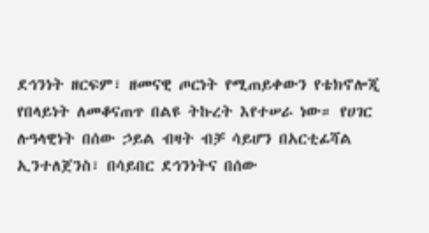ደኅንነት ዘርፍም፣ ዘመናዊ ጦርነት የሚጠይቀውን የቴክኖሎጂ የበላይነት ለመቆናጠጥ በልዩ ትኩረት እየተሠራ ነው። የሀገር ሉዓላዊነት በሰው ኃይል ብዛት ብቻ ሳይሆን በአርቲፊሻል ኢንተለጀንስ፣ በሳይበር ደኅንነትና በሰው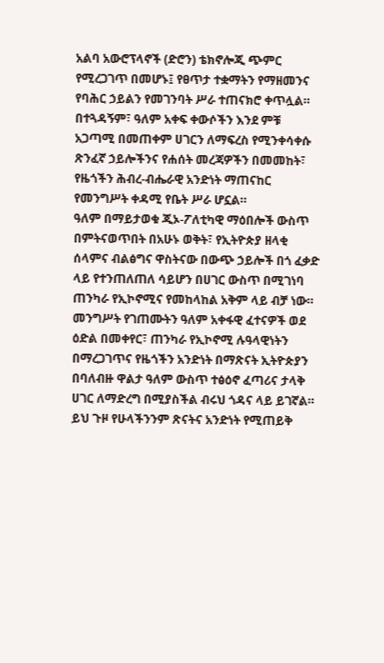አልባ አውሮፕላኖች (ድሮን) ቴክኖሎጂ ጭምር የሚረጋገጥ በመሆኑ፤ የፀጥታ ተቋማትን የማዘመንና የባሕር ኃይልን የመገንባት ሥራ ተጠናክሮ ቀጥሏል። በተጓዳኝም፣ ዓለም አቀፍ ቀውሶችን እንደ ምቹ አጋጣሚ በመጠቀም ሀገርን ለማፍረስ የሚንቀሳቀሱ ጽንፈኛ ኃይሎችንና የሐሰት መረጃዎችን በመመከት፣ የዜጎችን ሕብረ-ብሔራዊ አንድነት ማጠናከር የመንግሥት ቀዳሚ የቤት ሥራ ሆኗል።
ዓለም በማይታወቁ ጂኦ-ፖለቲካዊ ማዕበሎች ውስጥ በምትናወጥበት በአሁኑ ወቅት፣ የኢትዮጵያ ዘላቂ ሰላምና ብልፅግና ዋስትናው በውጭ ኃይሎች በጎ ፈቃድ ላይ የተንጠለጠለ ሳይሆን በሀገር ውስጥ በሚገነባ ጠንካራ የኢኮኖሚና የመከላከል አቅም ላይ ብቻ ነው። መንግሥት የገጠሙትን ዓለም አቀፋዊ ፈተናዎች ወደ ዕድል በመቀየር፣ ጠንካራ የኢኮኖሚ ሉዓላዊነትን በማረጋገጥና የዜጎችን አንድነት በማጽናት ኢትዮጵያን በባለብዙ ዋልታ ዓለም ውስጥ ተፅዕኖ ፈጣሪና ታላቅ ሀገር ለማድረግ በሚያስችል ብሩህ ጎዳና ላይ ይገኛል። ይህ ጉዞ የሁላችንንም ጽናትና አንድነት የሚጠይቅ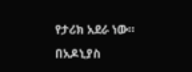የታሪክ አደራ ነው።
በአዶኒያስ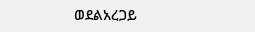ወደልአረጋይ